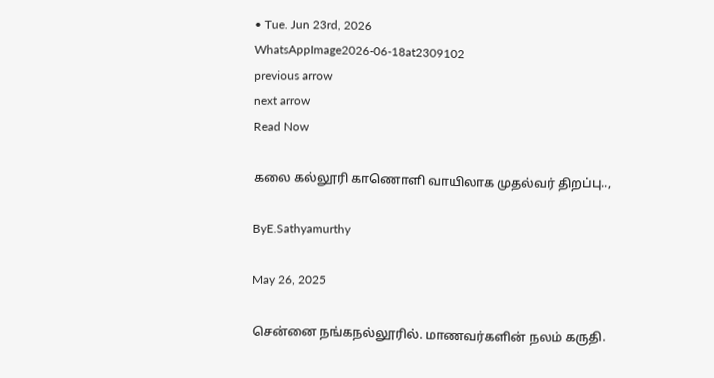• Tue. Jun 23rd, 2026
WhatsAppImage2026-06-18at2309102
previous arrow
next arrow
Read Now

கலை கல்லூரி காணொளி வாயிலாக முதல்வர் திறப்பு..,

ByE.Sathyamurthy

May 26, 2025

சென்னை நங்கநல்லூரில். மாணவர்களின் நலம் கருதி.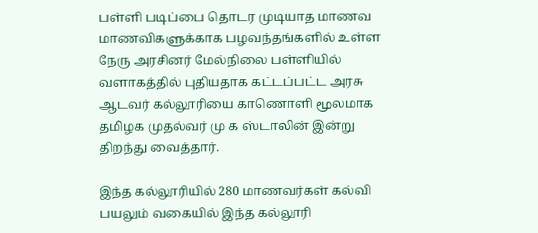பள்ளி படிப்பை தொடர முடியாத மாணவ மாணவிகளுக்காக பழவந்தங்களில் உள்ள நேரு அரசினர் மேல்நிலை பள்ளியில் வளாகத்தில் புதியதாக கட்டப்பட்ட அரசு ஆடவர் கல்லூரியை காணொளி மூலமாக தமிழக முதல்வர் மு க ஸ்டாலின் இன்று திறந்து வைத்தார்.

இந்த கல்லூரியில் 280 மாணவர்கள் கல்வி பயலும் வகையில் இந்த கல்லூரி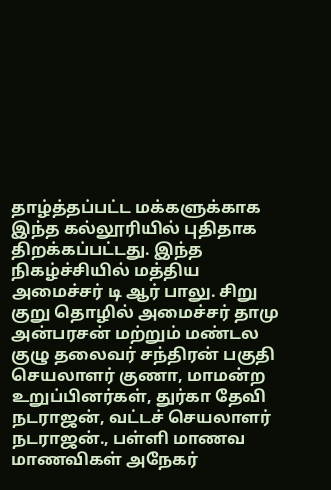தாழ்த்தப்பட்ட மக்களுக்காக இந்த கல்லூரியில் புதிதாக திறக்கப்பட்டது. இந்த நிகழ்ச்சியில் மத்திய அமைச்சர் டி ஆர் பாலு. சிறு குறு தொழில் அமைச்சர் தாமு அன்பரசன் மற்றும் மண்டல குழு தலைவர் சந்திரன் பகுதி செயலாளர் குணா, மாமன்ற உறுப்பினர்கள், துர்கா தேவி நடராஜன், வட்டச் செயலாளர் நடராஜன்., பள்ளி மாணவ மாணவிகள் அநேகர்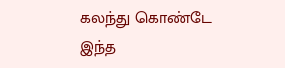கலந்து கொண்டே இந்த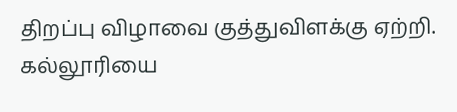திறப்பு விழாவை குத்துவிளக்கு ஏற்றி. கல்லூரியை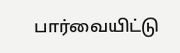பார்வையிட்டு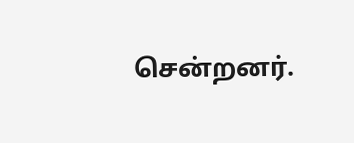சென்றனர்.